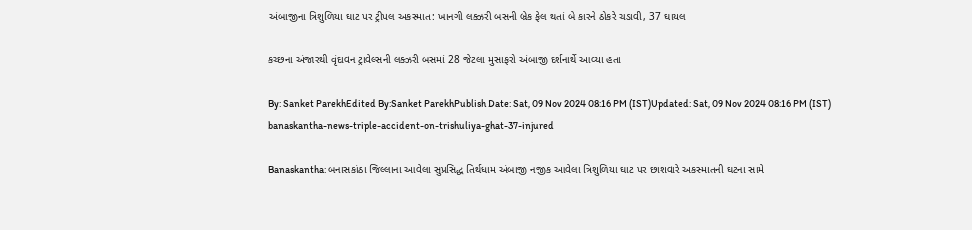અંબાજીના ત્રિશુળિયા ઘાટ પર ટ્રીપલ અકસ્માત: ખાનગી લક્ઝરી બસની બ્રેક ફેલ થતાં બે કારને ઠોકરે ચડાવી, 37 ઘાયલ

કચ્છના અંજારથી વૃંદાવન ટ્રાવેલ્સની લક્ઝરી બસમાં 28 જેટલા મુસાફરો અંબાજી દર્શનાર્થે આવ્યા હતા

By: Sanket ParekhEdited By:Sanket ParekhPublish Date: Sat, 09 Nov 2024 08:16 PM (IST)Updated: Sat, 09 Nov 2024 08:16 PM (IST)
banaskantha-news-triple-accident-on-trishuliya-ghat-37-injured

Banaskantha: બનાસકાંઠા જિલ્લાના આવેલા સુપ્રસિદ્ધ તિર્થધામ અંબાજી નજીક આવેલા ત્રિશુળિયા ઘાટ પર છાશવારે અકસ્માતની ઘટના સામે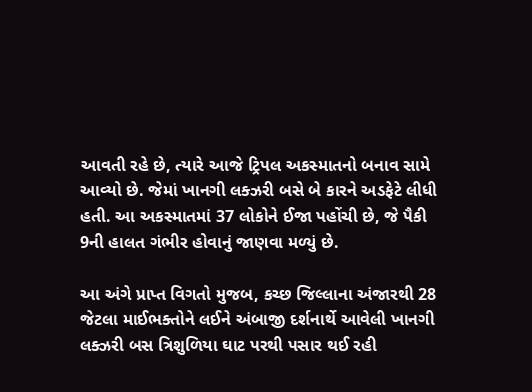આવતી રહે છે, ત્યારે આજે ટ્રિપલ અકસ્માતનો બનાવ સામે આવ્યો છે. જેમાં ખાનગી લક્ઝરી બસે બે કારને અડફેટે લીધી હતી. આ અકસ્માતમાં 37 લોકોને ઈજા પહોંચી છે, જે પૈકી 9ની હાલત ગંભીર હોવાનું જાણવા મળ્યું છે.

આ અંગે પ્રાપ્ત વિગતો મુજબ, કચ્છ જિલ્લાના અંજારથી 28 જેટલા માઈભક્તોને લઈને અંબાજી દર્શનાર્થે આવેલી ખાનગી લક્ઝરી બસ ત્રિશુળિયા ઘાટ પરથી પસાર થઈ રહી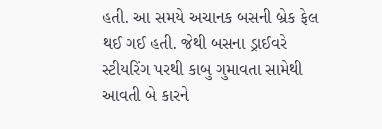હતી. આ સમયે અચાનક બસની બ્રેક ફેલ થઈ ગઈ હતી. જેથી બસના ડ્રાઈવરે સ્ટીયરિંગ પરથી કાબુ ગુમાવતા સામેથી આવતી બે કારને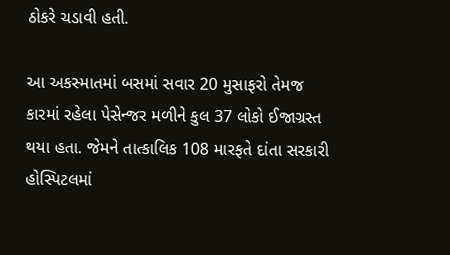ઠોકરે ચડાવી હતી.

આ અકસ્માતમાં બસમાં સવાર 20 મુસાફરો તેમજ કારમાં રહેલા પેસેન્જર મળીને કુલ 37 લોકો ઈજાગ્રસ્ત થયા હતા. જેમને તાત્કાલિક 108 મારફતે દાંતા સરકારી હોસ્પિટલમાં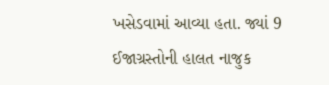ખસેડવામાં આવ્યા હતા. જ્યાં 9 ઈજાગ્રસ્તોની હાલત નાજુક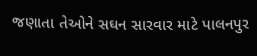જણાતા તેઓને સઘન સારવાર માટે પાલનપુર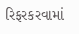રિફરકરવામાં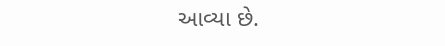આવ્યા છે.